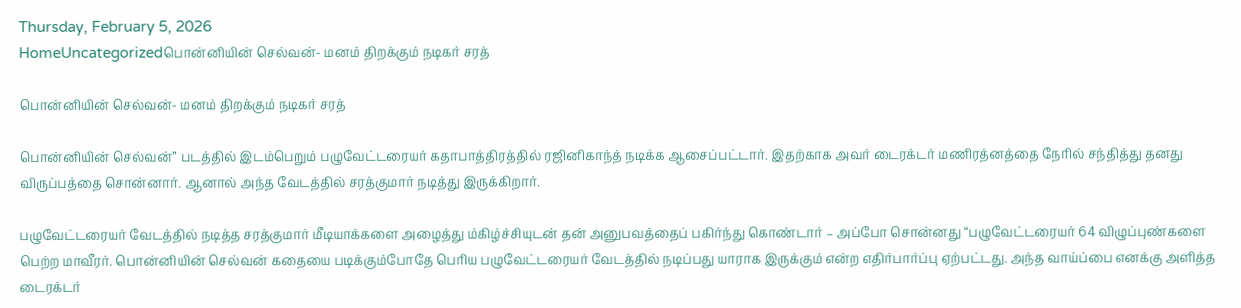Thursday, February 5, 2026
HomeUncategorizedபொன்னியின் செல்வன்- மனம் திறக்கும் நடிகர் சரத்

பொன்னியின் செல்வன்- மனம் திறக்கும் நடிகர் சரத்

பொன்னியின் செல்வன்” படத்தில் இடம்பெறும் பழுவேட்டரையர் கதாபாத்திரத்தில் ரஜினிகாந்த் நடிக்க ஆசைப்பட்டார். இதற்காக அவர் டைரக்டர் மணிரத்னத்தை நேரில் சந்தித்து தனது விருப்பத்தை சொன்னார். ஆனால் அந்த வேடத்தில் சரத்குமார் நடித்து இருக்கிறார்.

பழுவேட்டரையர் வேடத்தில் நடித்த சரத்குமார் மீடியாக்களை அழைத்து ம்கிழ்ச்சியுடன் தன் அனுபவத்தைப் பகிர்ந்து கொண்டார் – அப்போ சொன்னது “பழுவேட்டரையர் 64 விழுப்புண்களை பெற்ற மாவீரர். பொன்னியின் செல்வன் கதையை படிக்கும்போதே பெரிய பழுவேட்டரையர் வேடத்தில் நடிப்பது யாராக இருக்கும் என்ற எதிர்பார்ப்பு ஏற்பட்டது. அந்த வாய்ப்பை எனக்கு அளித்த டைரக்டர்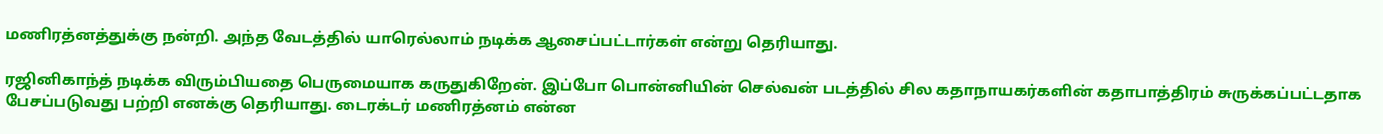மணிரத்னத்துக்கு நன்றி. அந்த வேடத்தில் யாரெல்லாம் நடிக்க ஆசைப்பட்டார்கள் என்று தெரியாது.

ரஜினிகாந்த் நடிக்க விரும்பியதை பெருமையாக கருதுகிறேன். இப்போ பொன்னியின் செல்வன் படத்தில் சில கதாநாயகர்களின் கதாபாத்திரம் சுருக்கப்பட்டதாக பேசப்படுவது பற்றி எனக்கு தெரியாது. டைரக்டர் மணிரத்னம் என்ன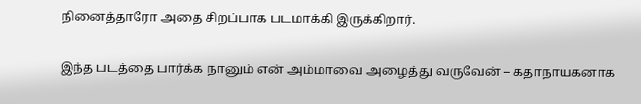நினைத்தாரோ அதை சிறப்பாக படமாக்கி இருக்கிறார்.

இந்த படத்தை பார்க்க நானும் என் அம்மாவை அழைத்து வருவேன் – கதாநாயகனாக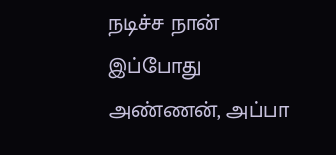நடிச்ச நான் இப்போது அண்ணன், அப்பா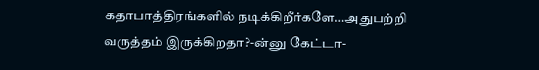கதாபாத்திரங்களில் நடிக்கிறீர்களே…அதுபற்றி வருத்தம் இருக்கிறதா?-ன்னு கேட்டா-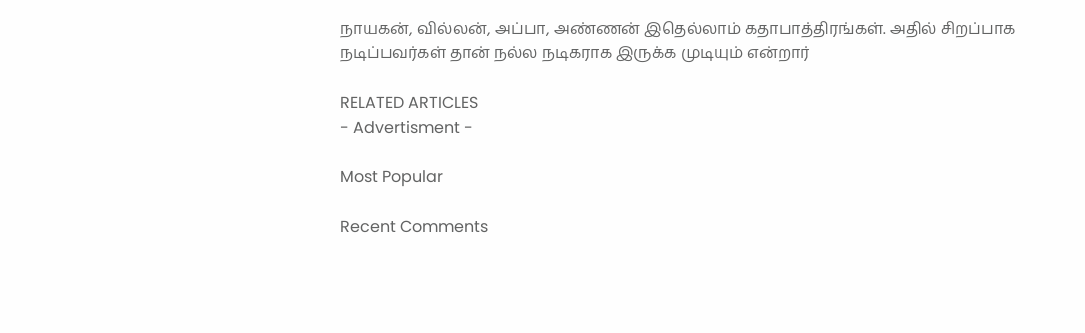நாயகன், வில்லன், அப்பா, அண்ணன் இதெல்லாம் கதாபாத்திரங்கள். அதில் சிறப்பாக நடிப்பவர்கள் தான் நல்ல நடிகராக இருக்க முடியும் என்றார்

RELATED ARTICLES
- Advertisment -

Most Popular

Recent Comments